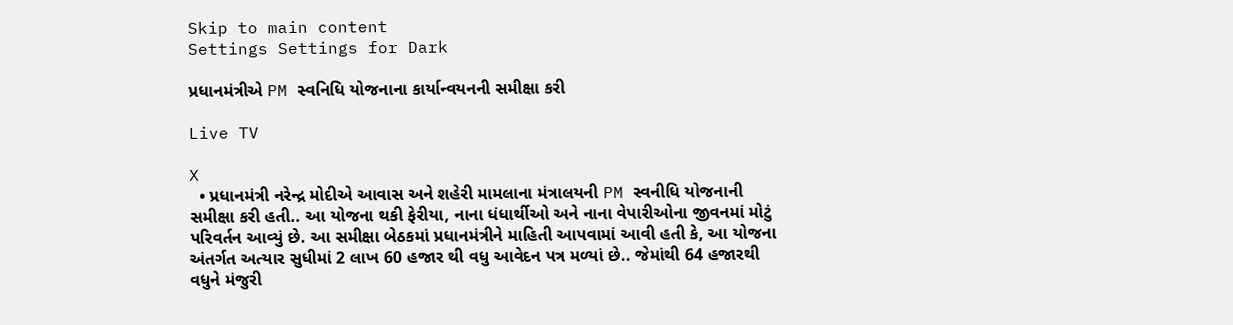Skip to main content
Settings Settings for Dark

પ્રધાનમંત્રીએ PM સ્વનિધિ યોજનાના કાર્યાન્વયનની સમીક્ષા કરી

Live TV

X
  • પ્રધાનમંત્રી નરેન્દ્ર મોદીએ આવાસ અને શહેરી મામલાના મંત્રાલયની PM સ્વનીધિ યોજનાની સમીક્ષા કરી હતી.. આ યોજના થકી ફેરીયા, નાના ધંધાર્થીઓ અને નાના વેપારીઓના જીવનમાં મોટું પરિવર્તન આવ્યું છે. આ સમીક્ષા બેઠકમાં પ્રધાનમંત્રીને માહિતી આપવામાં આવી હતી કે, આ યોજના અંતર્ગત અત્યાર સુધીમાં 2 લાખ 60 હજાર થી વધુ આવેદન પત્ર મળ્યાં છે.. જેમાંથી 64 હજારથી વધુને મંજુરી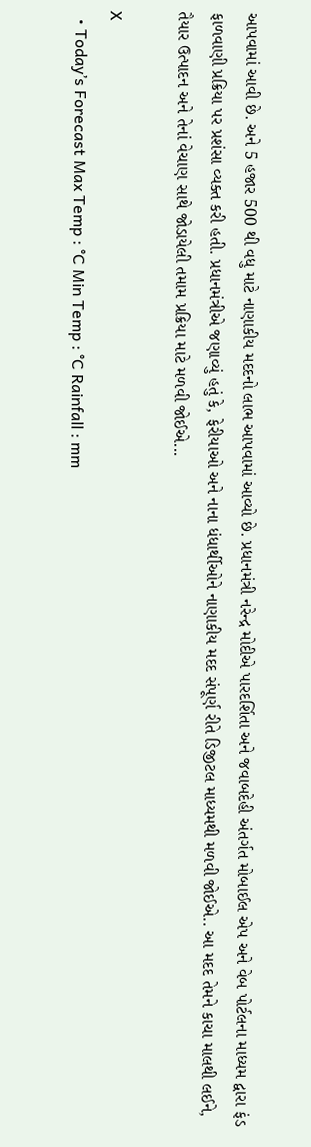આપવામાં આવી છે. અને 5 હજાર 500 થી વધુ માટે નાણાકીય મદદનો લાભ આપવામાં આવ્યો છે. પ્રધાનમંત્રી નરેન્દ્ર મોદીએ પારદર્શિતા અને જવાબદેહી અંતર્ગત મોબાઈલ એપ અને વેબ પોર્ટલના માધ્યમ દ્વારા ફંડ ફાળવાણી પ્રક્રિયા પર પ્રશંસા વ્યક્ત કરી હતી. પ્રધાનમંત્રીએ જણાવ્યું હતું કે, ફેરીયાઓ અને નાના ધંધાર્થીઓને નાણાકીય મદદ સંપૂર્ણ રીતે ડિજીટલ માધ્યમથી મળવી જોઈએ.. આ મદદ તેમને કાચા માલથી લઈને, તૈયાર ઉત્પાદન અને તેનાં વેચાણ સાથે જોડાયેલી તમામ પ્રક્રિયા માટે મળવી જોઈએ...

X
  • Today’s Forecast Max Temp : °C Min Temp : °C Rainfall : mm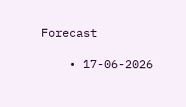Forecast

    • 17-06-2026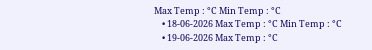Max Temp : °C Min Temp : °C
    • 18-06-2026 Max Temp : °C Min Temp : °C
    • 19-06-2026 Max Temp : °C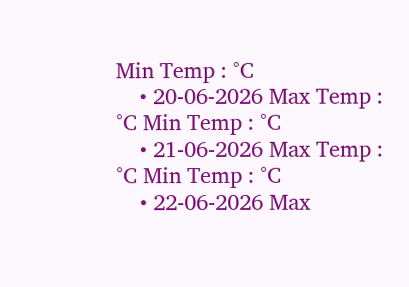Min Temp : °C
    • 20-06-2026 Max Temp : °C Min Temp : °C
    • 21-06-2026 Max Temp : °C Min Temp : °C
    • 22-06-2026 Max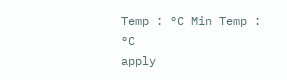Temp : °C Min Temp : °C
apply